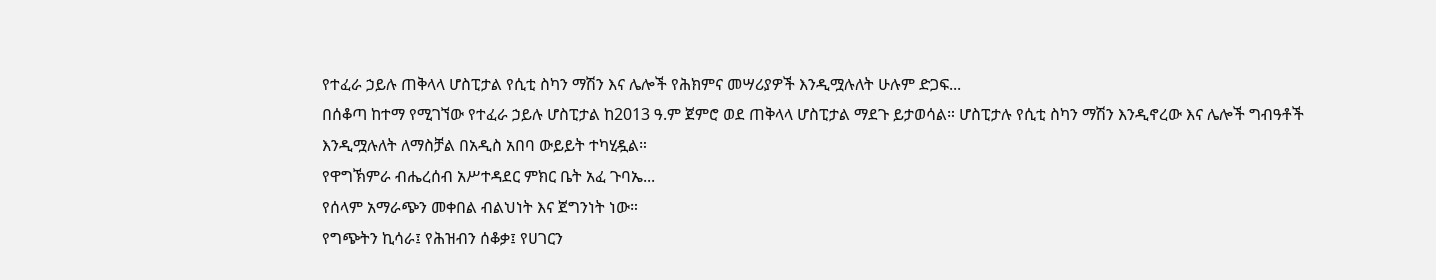የተፈራ ኃይሉ ጠቅላላ ሆስፒታል የሲቲ ስካን ማሽን እና ሌሎች የሕክምና መሣሪያዎች እንዲሟሉለት ሁሉም ድጋፍ...
በሰቆጣ ከተማ የሚገኘው የተፈራ ኃይሉ ሆስፒታል ከ2013 ዓ.ም ጀምሮ ወደ ጠቅላላ ሆስፒታል ማደጉ ይታወሳል። ሆስፒታሉ የሲቲ ስካን ማሽን እንዲኖረው እና ሌሎች ግብዓቶች እንዲሟሉለት ለማስቻል በአዲስ አበባ ውይይት ተካሂዷል።
የዋግኽምራ ብሔረሰብ አሥተዳደር ምክር ቤት አፈ ጉባኤ...
የሰላም አማራጭን መቀበል ብልህነት እና ጀግንነት ነው።
የግጭትን ኪሳራ፤ የሕዝብን ሰቆቃ፤ የሀገርን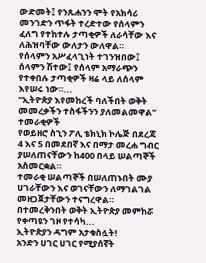ውድመት፤ የንጹሐንን ሞት የአክሳሪ መንገድን ጥፋት ተረድተው የሰላምን ፈለግ የተከተሉ ታጣቂዎች ለራሳቸው እና ለሕዝባቸው ውለታን ውለዋል።
የሰላምን አሥፈላጊነት ተገንዝበው፤ ሰላምን ሽተው፤ የሰላም አማራጭን የተቀበሉ ታጣቂዎች ዛሬ ላይ ለሰላም እየሠሩ ነው።...
“ኢትዮጵያ እየመከረች ባለችበት ወቅት መመረቃችን ተስፋችንን ያለመልመዋል” ተመራቂዎች
የወይዘሮ ስኂን ፖሊ ቴክኒክ ኮሌጅ በደረጃ 4 እና 5 በመደበኛ እና በማታ መረሐ ግብር ያሠለጠናቸውን ከ400 በላይ ሠልጣኞች አስመርቋል።
ተመራቂ ሠልጣኞች በሠለጠኑበት ሙያ ሀገራቸውን እና ወገናቸውን ለማገልገል መዘጋጀታቸውን ተናግረዋል።
በተመረቅንበት ወቅት ኢትዮጵያ መምከሯ የቀጣዩን ገዞ የተሳካ...
ኢትዮጵያን ዳግም አታቁስሏት!
አንድን ሀገር ሀገር የሚያሰኛት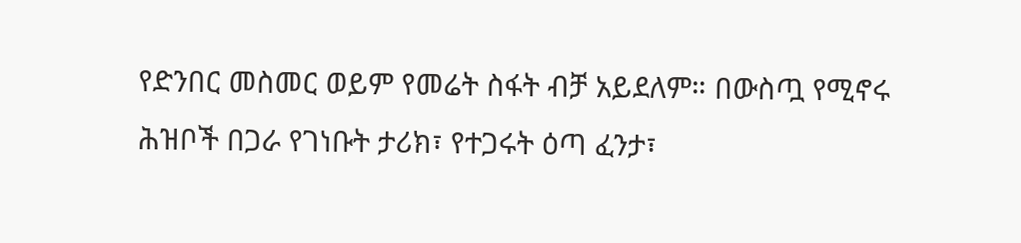የድንበር መስመር ወይም የመሬት ስፋት ብቻ አይደለም። በውስጧ የሚኖሩ ሕዝቦች በጋራ የገነቡት ታሪክ፣ የተጋሩት ዕጣ ፈንታ፣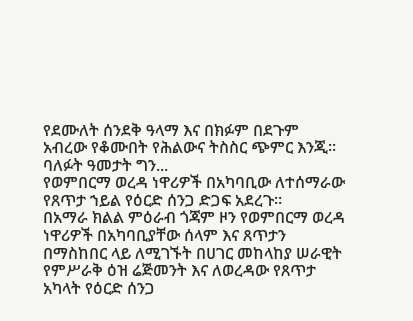የደሙለት ሰንደቅ ዓላማ እና በክፉም በደጉም አብረው የቆሙበት የሕልውና ትስስር ጭምር እንጂ።
ባለፉት ዓመታት ግን...
የወምበርማ ወረዳ ነዋሪዎች በአካባቢው ለተሰማራው የጸጥታ ኀይል የዕርድ ሰንጋ ድጋፍ አደረጉ።
በአማራ ክልል ምዕራብ ጎጃም ዞን የወምበርማ ወረዳ ነዋሪዎች በአካባቢያቸው ሰላም እና ጸጥታን በማስከበር ላይ ለሚገኙት በሀገር መከላከያ ሠራዊት የምሥራቅ ዕዝ ሬጅመንት እና ለወረዳው የጸጥታ አካላት የዕርድ ሰንጋ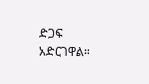ድጋፍ አድርገዋል።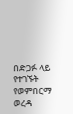በድጋፉ ላይ የተገኙት የወምበርማ ወረዳ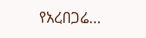የአረበጋሬ...